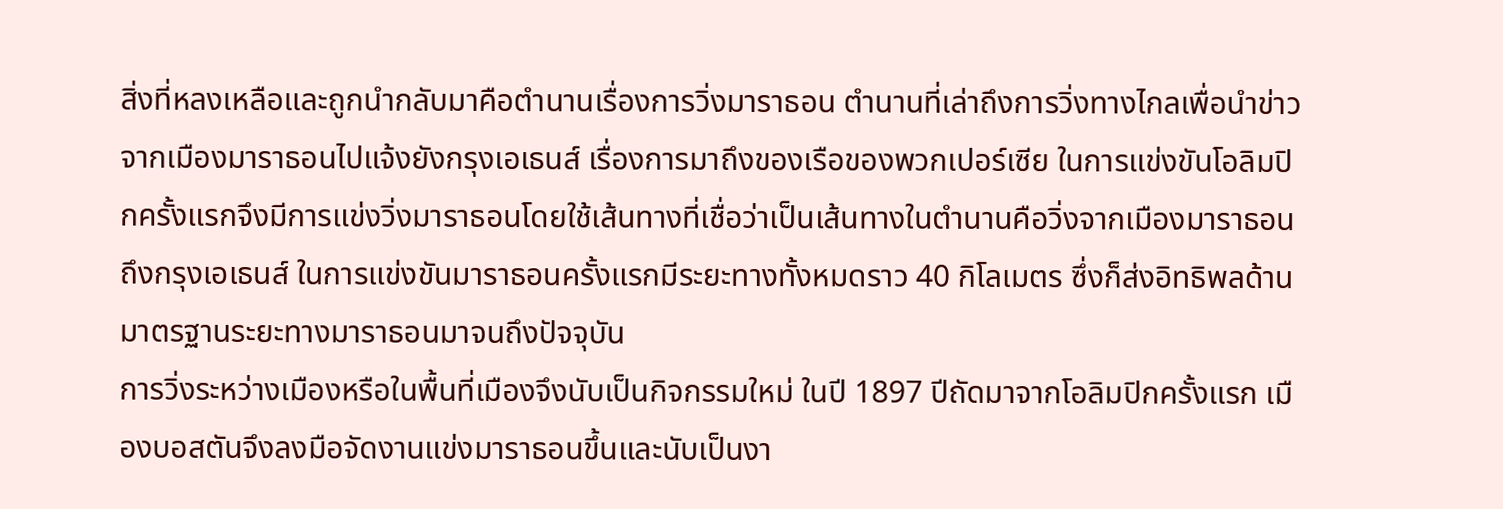สิ่งที่หลงเหลือและถูกนำกลับมาคือตำนานเรื่องการวิ่งมาราธอน ตำนานที่เล่าถึงการวิ่งทางไกลเพื่อนำข่าวจากเมืองมาราธอนไปแจ้งยังกรุงเอเธนส์ เรื่องการมาถึงของเรือของพวกเปอร์เซีย ในการแข่งขันโอลิมปิกครั้งแรกจึงมีการแข่งวิ่งมาราธอนโดยใช้เส้นทางที่เชื่อว่าเป็นเส้นทางในตำนานคือวิ่งจากเมืองมาราธอนถึงกรุงเอเธนส์ ในการแข่งขันมาราธอนครั้งแรกมีระยะทางทั้งหมดราว 40 กิโลเมตร ซึ่งก็ส่งอิทธิพลด้านมาตรฐานระยะทางมาราธอนมาจนถึงปัจจุบัน
การวิ่งระหว่างเมืองหรือในพื้นที่เมืองจึงนับเป็นกิจกรรมใหม่ ในปี 1897 ปีถัดมาจากโอลิมปิกครั้งแรก เมืองบอสตันจึงลงมือจัดงานแข่งมาราธอนขึ้นและนับเป็นงา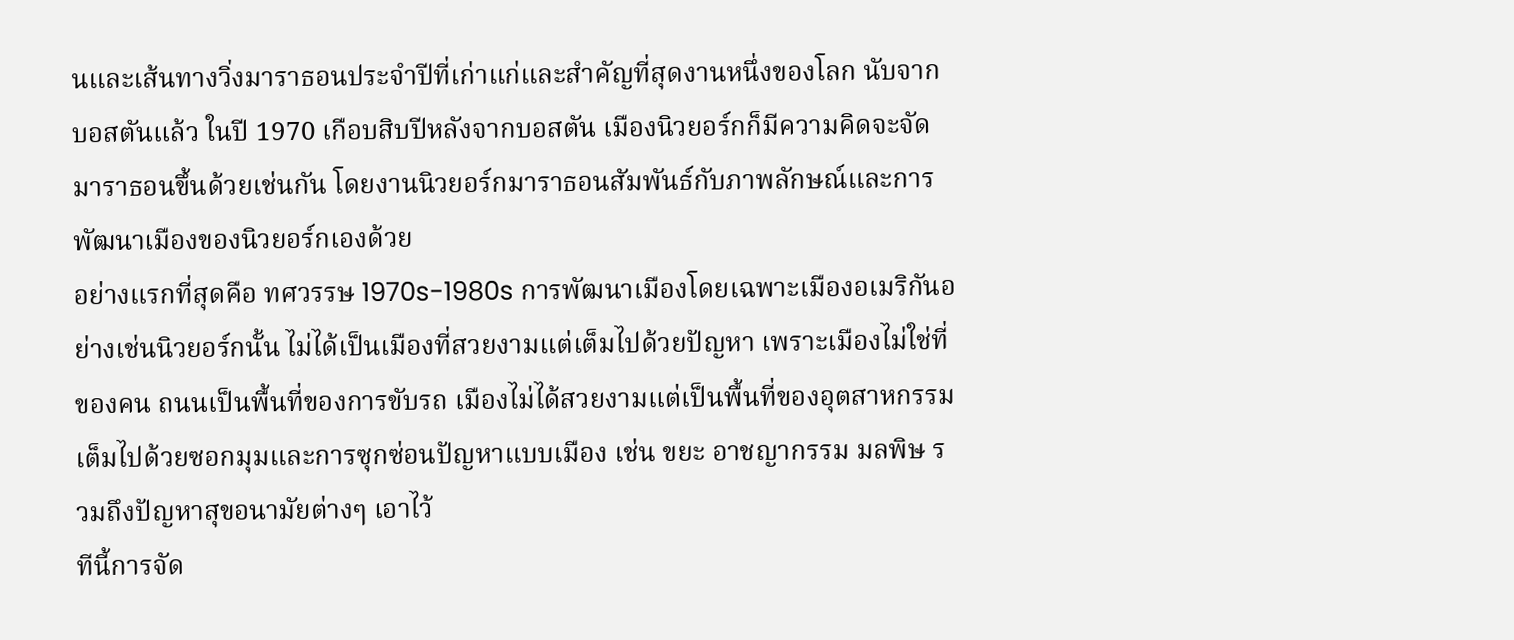นและเส้นทางวิ่งมาราธอนประจำปีที่เก่าแก่และสำคัญที่สุดงานหนึ่งของโลก นับจากบอสตันแล้ว ในปี 1970 เกือบสิบปีหลังจากบอสตัน เมืองนิวยอร์กก็มีความคิดจะจัดมาราธอนขึ้นด้วยเช่นกัน โดยงานนิวยอร์กมาราธอนสัมพันธ์กับภาพลักษณ์และการพัฒนาเมืองของนิวยอร์กเองด้วย
อย่างแรกที่สุดคือ ทศวรรษ 1970s-1980s การพัฒนาเมืองโดยเฉพาะเมืองอเมริกันอย่างเช่นนิวยอร์กนั้น ไม่ได้เป็นเมืองที่สวยงามแต่เต็มไปด้วยปัญหา เพราะเมืองไม่ใช่ที่ของคน ถนนเป็นพื้นที่ของการขับรถ เมืองไม่ได้สวยงามแต่เป็นพื้นที่ของอุตสาหกรรม เต็มไปด้วยซอกมุมและการซุกซ่อนปัญหาแบบเมือง เช่น ขยะ อาชญากรรม มลพิษ รวมถึงปัญหาสุขอนามัยต่างๆ เอาไว้
ทีนี้การจัด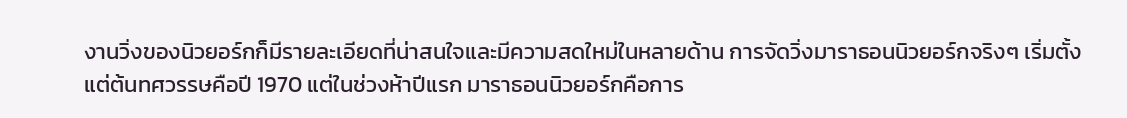งานวิ่งของนิวยอร์กก็มีรายละเอียดที่น่าสนใจและมีความสดใหม่ในหลายด้าน การจัดวิ่งมาราธอนนิวยอร์กจริงๆ เริ่มตั้งแต่ต้นทศวรรษคือปี 1970 แต่ในช่วงห้าปีแรก มาราธอนนิวยอร์กคือการ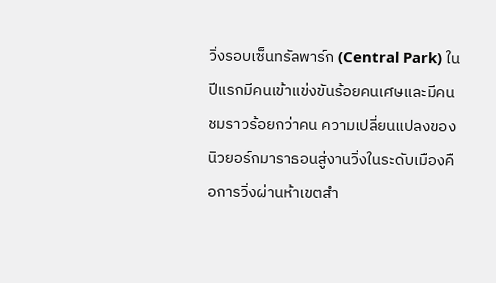วิ่งรอบเซ็นทรัลพาร์ก (Central Park) ในปีแรกมีคนเข้าแข่งขันร้อยคนเศษและมีคนชมราวร้อยกว่าคน ความเปลี่ยนแปลงของนิวยอร์กมาราธอนสู่งานวิ่งในระดับเมืองคือการวิ่งผ่านห้าเขตสำ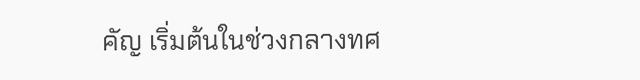คัญ เริ่มต้นในช่วงกลางทศ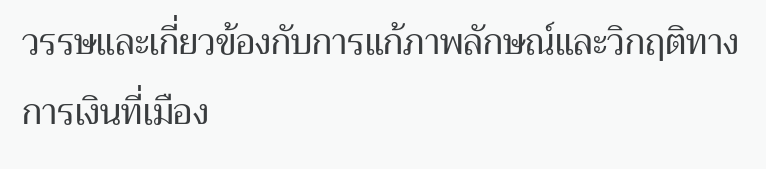วรรษและเกี่ยวข้องกับการแก้ภาพลักษณ์และวิกฤติทางการเงินที่เมือง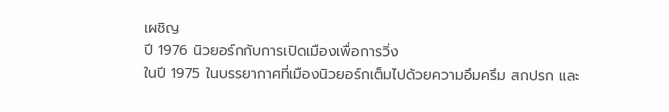เผชิญ
ปี 1976 นิวยอร์กกับการเปิดเมืองเพื่อการวิ่ง
ในปี 1975 ในบรรยากาศที่เมืองนิวยอร์กเต็มไปด้วยความอึมครึม สกปรก และ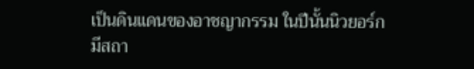เป็นดินแดนของอาชญากรรม ในปีนั้นนิวยอร์กมีสถา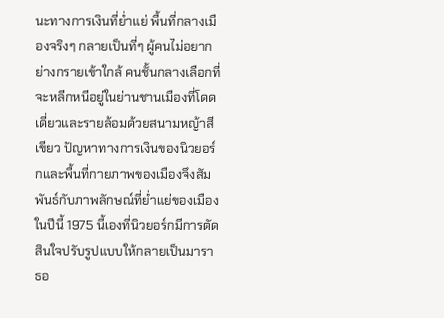นะทางการเงินที่ย่ำแย่ พื้นที่กลางเมืองจริงๆ กลายเป็นที่ๆ ผู้คนไม่อยากย่างกรายเข้าใกล้ คนชั้นกลางเลือกที่จะหลีกหนีอยู่ในย่านชานเมืองที่โดดเดี่ยวและรายล้อมด้วยสนามหญ้าสีเขียว ปัญหาทางการเงินของนิวยอร์กและพื้นที่กายภาพของเมืองจึงสัมพันธ์กับภาพลักษณ์ที่ย่ำแย่ของเมือง
ในปีนี้ 1975 นี้เองที่นิวยอร์กมีการตัดสินใจปรับรูปแบบให้กลายเป็นมาราธอ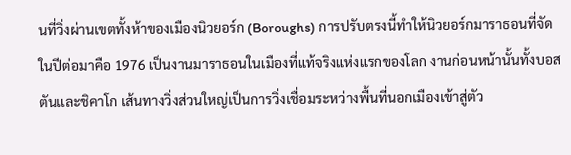นที่วิ่งผ่านเขตทั้งห้าของเมืองนิวยอร์ก (Boroughs) การปรับตรงนี้ทำให้นิวยอร์กมาราธอนที่จัดในปีต่อมาคือ 1976 เป็นงานมาราธอนในเมืองที่แท้จริงแห่งแรกของโลก งานก่อนหน้านั้นทั้งบอสตันและชิคาโก เส้นทางวิ่งส่วนใหญ่เป็นการวิ่งเชื่อมระหว่างพื้นที่นอกเมืองเข้าสู่ตัว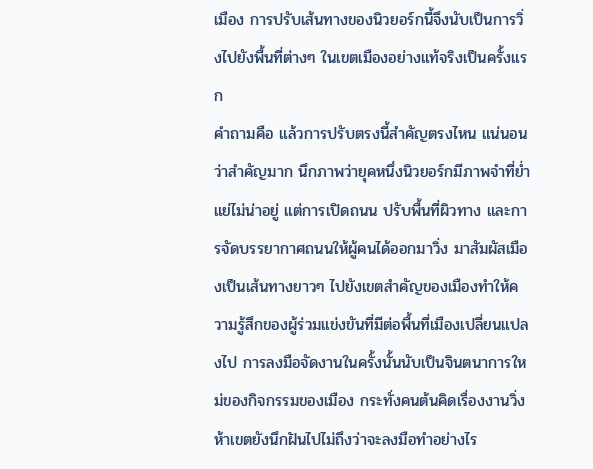เมือง การปรับเส้นทางของนิวยอร์กนี้จึงนับเป็นการวิ่งไปยังพื้นที่ต่างๆ ในเขตเมืองอย่างแท้จริงเป็นครั้งแรก
คำถามคือ แล้วการปรับตรงนี้สำคัญตรงไหน แน่นอนว่าสำคัญมาก นึกภาพว่ายุคหนึ่งนิวยอร์กมีภาพจำที่ย่ำแย่ไม่น่าอยู่ แต่การเปิดถนน ปรับพื้นที่ผิวทาง และการจัดบรรยากาศถนนให้ผู้คนได้ออกมาวิ่ง มาสัมผัสเมืองเป็นเส้นทางยาวๆ ไปยังเขตสำคัญของเมืองทำให้ความรู้สึกของผู้ร่วมแข่งขันที่มีต่อพื้นที่เมืองเปลี่ยนแปลงไป การลงมือจัดงานในครั้งนั้นนับเป็นจินตนาการใหม่ของกิจกรรมของเมือง กระทั่งคนต้นคิดเรื่องงานวิ่งห้าเขตยังนึกฝันไปไม่ถึงว่าจะลงมือทำอย่างไร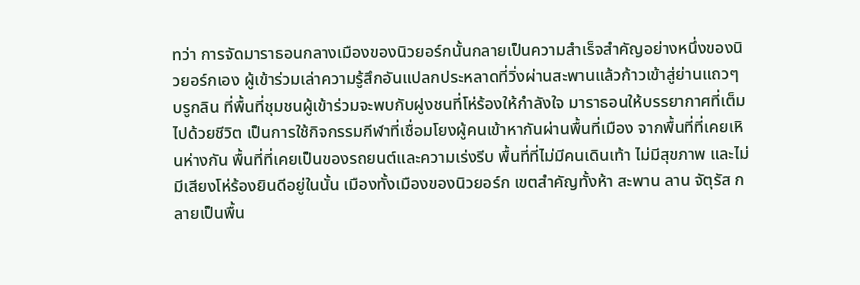ทว่า การจัดมาราธอนกลางเมืองของนิวยอร์กนั้นกลายเป็นความสำเร็จสำคัญอย่างหนึ่งของนิวยอร์กเอง ผู้เข้าร่วมเล่าความรู้สึกอันแปลกประหลาดที่วิ่งผ่านสะพานแล้วก้าวเข้าสู่ย่านแถวๆ บรูกลิน ที่พื้นที่ชุมชนผู้เข้าร่วมจะพบกับฝูงชนที่โห่ร้องให้กำลังใจ มาราธอนให้บรรยากาศที่เต็มไปด้วยชีวิต เป็นการใช้กิจกรรมกีฬาที่เชื่อมโยงผู้คนเข้าหากันผ่านพื้นที่เมือง จากพื้นที่ที่เคยเหินห่างกัน พื้นที่ที่เคยเป็นของรถยนต์และความเร่งรีบ พื้นที่ที่ไม่มีคนเดินเท้า ไม่มีสุขภาพ และไม่มีเสียงโห่ร้องยินดีอยู่ในนั้น เมืองทั้งเมืองของนิวยอร์ก เขตสำคัญทั้งห้า สะพาน ลาน จัตุรัส กลายเป็นพื้น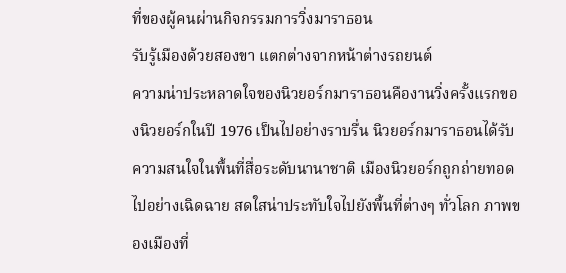ที่ของผู้คนผ่านกิจกรรมการวิ่งมาราธอน
รับรู้เมืองด้วยสองขา แตกต่างจากหน้าต่างรถยนต์
ความน่าประหลาดใจของนิวยอร์กมาราธอนคืองานวิ่งครั้งแรกของนิวยอร์กในปี 1976 เป็นไปอย่างราบรื่น นิวยอร์กมาราธอนได้รับความสนใจในพื้นที่สื่อระดับนานาชาติ เมืองนิวยอร์กถูกถ่ายทอดไปอย่างเฉิดฉาย สดใสน่าประทับใจไปยังพื้นที่ต่างๆ ทั่วโลก ภาพของเมืองที่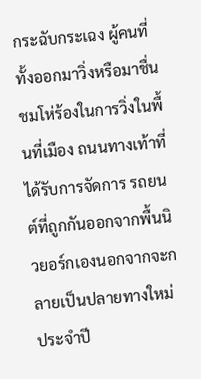กระฉับกระเฉง ผู้คนที่ทั้งออกมาวิ่งหรือมาชื่นชมโห่ร้องในการวิ่งในพื้นที่เมือง ถนนทางเท้าที่ได้รับการจัดการ รถยนต์ที่ถูกกันออกจากพื้นนิวยอร์กเองนอกจากจะกลายเป็นปลายทางใหม่ประจำปี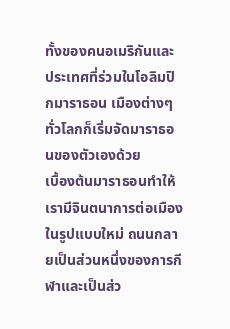ทั้งของคนอเมริกันและประเทศที่ร่วมในโอลิมปิกมาราธอน เมืองต่างๆ ทั่วโลกก็เริ่มจัดมาราธอนของตัวเองด้วย
เบื้องต้นมาราธอนทำให้เรามีจินตนาการต่อเมืองในรูปแบบใหม่ ถนนกลายเป็นส่วนหนึ่งของการกีฬาและเป็นส่ว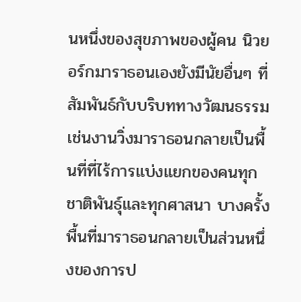นหนึ่งของสุขภาพของผู้คน นิวยอร์กมาราธอนเองยังมีนัยอื่นๆ ที่สัมพันธ์กับบริบททางวัฒนธรรมเช่นงานวิ่งมาราธอนกลายเป็นพื้นที่ที่ไร้การแบ่งแยกของคนทุกชาติพันธุ์และทุกศาสนา บางครั้งพื้นที่มาราธอนกลายเป็นส่วนหนึ่งของการป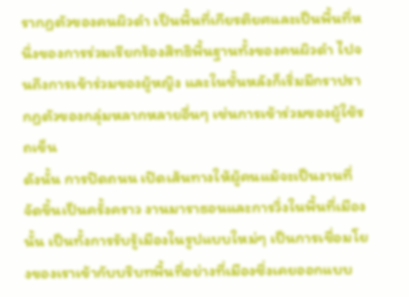รากฏตัวของคนผิวดำ เป็นพื้นที่เกียรติยศและเป็นพื้นที่หนึ่งของการร่วมเรียกร้องสิทธิพื้นฐานทั้งของคนผิวดำ ไปจนถึงการเข้าร่วมของผู้หญิง และในชั้นหลังก็เริ่มมีกราปรากฏตัวของกลุ่มหลากหลายอื่นๆ เช่นการเข้าร่วมของผู้ใช้รถเข็น
ดังนั้น การปิดถนน เปิดเส้นทางให้ผู้คนแม้จะเป็นงานที่จัดขึ้นเป็นครั้งคราว งานมาราธอนและการวิ่งในพื้นที่เมืองนั้น เป็นทั้งการรับรู้เมืองในรูปแบบใหม่ๆ เป็นการเชื่อมโยงของเราเข้ากับบริบทพื้นที่อย่างที่เมืองซึ่งเคยออกแบบ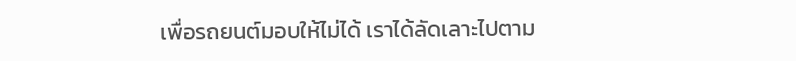เพื่อรถยนต์มอบให้ไม่ได้ เราได้ลัดเลาะไปตาม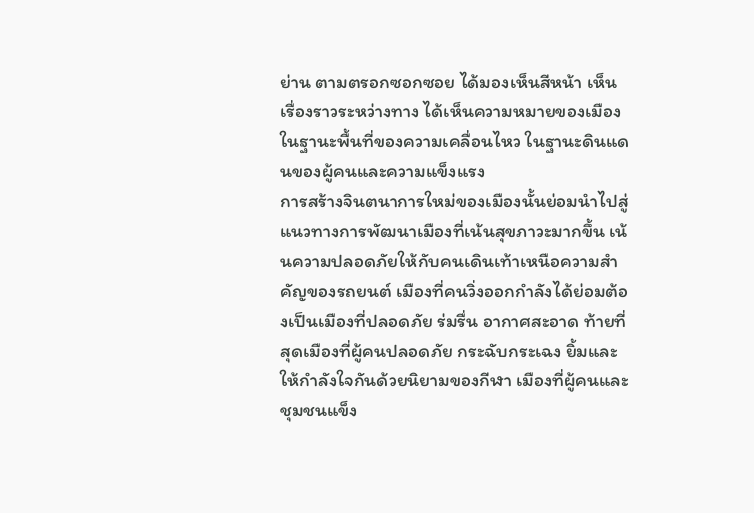ย่าน ตามตรอกซอกซอย ได้มองเห็นสีหน้า เห็นเรื่องราวระหว่างทาง ได้เห็นความหมายของเมืองในฐานะพื้นที่ของความเคลื่อนไหว ในฐานะดินแดนของผู้คนและความแข็งแรง
การสร้างจินตนาการใหม่ของเมืองนั้นย่อมนำไปสู่แนวทางการพัฒนาเมืองที่เน้นสุขภาวะมากขึ้น เน้นความปลอดภัยให้กับคนเดินเท้าเหนือความสำคัญของรถยนต์ เมืองที่คนวิ่งออกกำลังได้ย่อมต้องเป็นเมืองที่ปลอดภัย ร่มรื่น อากาศสะอาด ท้ายที่สุดเมืองที่ผู้คนปลอดภัย กระฉับกระเฉง ยิ้มและให้กำลังใจกันด้วยนิยามของกีฬา เมืองที่ผู้คนและชุมชนแข็ง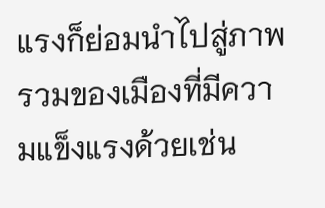แรงก็ย่อมนำไปสู่ภาพรวมของเมืองที่มีความแข็งแรงด้วยเช่น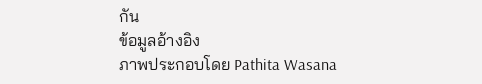กัน
ข้อมูลอ้างอิง
ภาพประกอบโดย Pathita Wasana